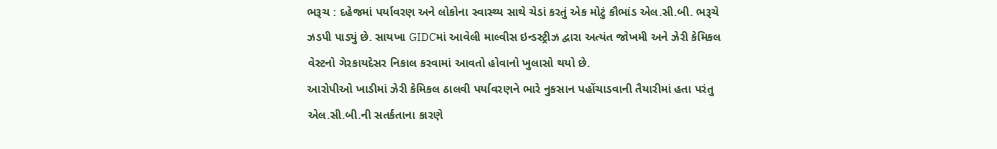ભરૂચ : દહેજમાં પર્યાવરણ અને લોકોના સ્વાસ્થ્ય સાથે ચેડાં કરતું એક મોટું કૌભાંડ એલ.સી.બી. ભરૂચે ઝડપી પાડ્યું છે. સાયખા GIDCમાં આવેલી માલ્વીસ ઇન્ડસ્ટ્રીઝ દ્વારા અત્યંત જોખમી અને ઝેરી કેમિકલ વેસ્ટનો ગેરકાયદેસર નિકાલ કરવામાં આવતો હોવાનો ખુલાસો થયો છે.
આરોપીઓ ખાડીમાં ઝેરી કેમિકલ ઠાલવી પર્યાવરણને ભારે નુકસાન પહોંચાડવાની તૈયારીમાં હતા પરંતુ એલ.સી.બી.ની સતર્કતાના કારણે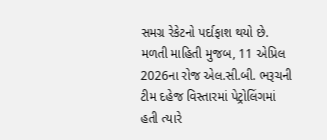સમગ્ર રેકેટનો પર્દાફાશ થયો છે.
મળતી માહિતી મુજબ, 11 એપ્રિલ 2026ના રોજ એલ.સી.બી. ભરૂચની ટીમ દહેજ વિસ્તારમાં પેટ્રોલિંગમાં હતી ત્યારે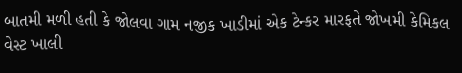બાતમી મળી હતી કે જોલવા ગામ નજીક ખાડીમાં એક ટેન્કર મારફતે જોખમી કેમિકલ વેસ્ટ ખાલી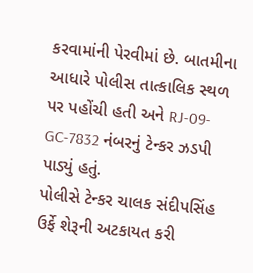કરવામાંની પેરવીમાં છે. બાતમીના આધારે પોલીસ તાત્કાલિક સ્થળ પર પહોંચી હતી અને RJ-09-GC-7832 નંબરનું ટેન્કર ઝડપી પાડ્યું હતું.
પોલીસે ટેન્કર ચાલક સંદીપસિંહ ઉર્ફે શેરૂની અટકાયત કરી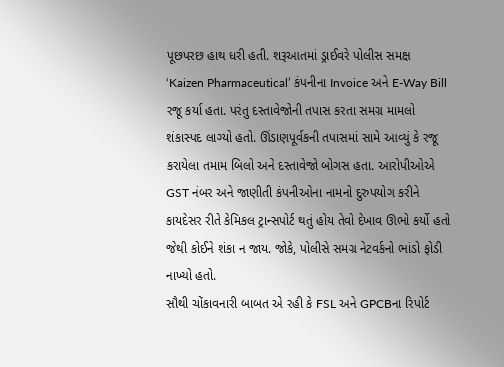પૂછપરછ હાથ ધરી હતી. શરૂઆતમાં ડ્રાઈવરે પોલીસ સમક્ષ ‘Kaizen Pharmaceutical’ કંપનીના Invoice અને E-Way Bill રજૂ કર્યા હતા. પરંતુ દસ્તાવેજોની તપાસ કરતા સમગ્ર મામલો શંકાસ્પદ લાગ્યો હતો. ઊંડાણપૂર્વકની તપાસમાં સામે આવ્યું કે રજૂ કરાયેલા તમામ બિલો અને દસ્તાવેજો બોગસ હતા. આરોપીઓએ GST નંબર અને જાણીતી કંપનીઓના નામનો દુરુપયોગ કરીને કાયદેસર રીતે કેમિકલ ટ્રાન્સપોર્ટ થતું હોય તેવો દેખાવ ઊભો કર્યો હતો જેથી કોઈને શંકા ન જાય. જોકે, પોલીસે સમગ્ર નેટવર્કનો ભાંડો ફોડી નાખ્યો હતો.
સૌથી ચોંકાવનારી બાબત એ રહી કે FSL અને GPCBના રિપોર્ટ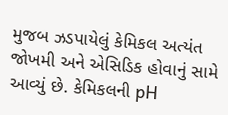મુજબ ઝડપાયેલું કેમિકલ અત્યંત જોખમી અને એસિડિક હોવાનું સામે આવ્યું છે. કેમિકલની pH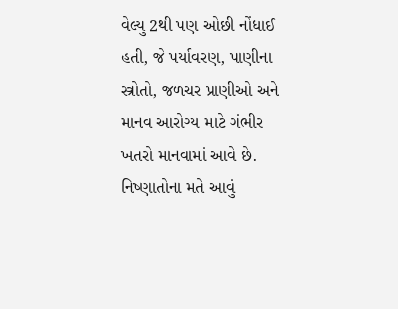વેલ્યુ 2થી પણ ઓછી નોંધાઈ હતી, જે પર્યાવરણ, પાણીના સ્ત્રોતો, જળચર પ્રાણીઓ અને માનવ આરોગ્ય માટે ગંભીર ખતરો માનવામાં આવે છે. નિષ્ણાતોના મતે આવું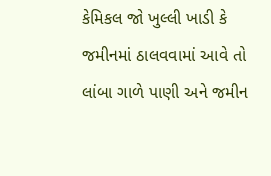કેમિકલ જો ખુલ્લી ખાડી કે જમીનમાં ઠાલવવામાં આવે તો લાંબા ગાળે પાણી અને જમીન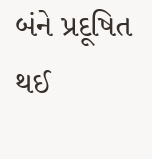બંને પ્રદૂષિત થઈ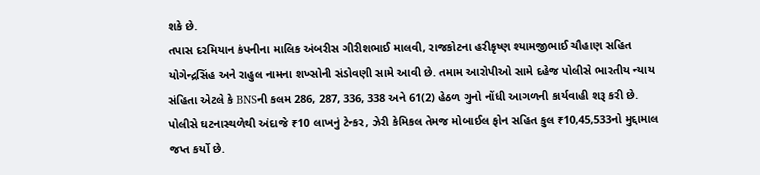શકે છે.
તપાસ દરમિયાન કંપનીના માલિક અંબરીસ ગીરીશભાઈ માલવી, રાજકોટના હરીકૃષ્ણ શ્યામજીભાઈ ચૌહાણ સહિત યોગેન્દ્રસિંહ અને રાહુલ નામના શખ્સોની સંડોવણી સામે આવી છે. તમામ આરોપીઓ સામે દહેજ પોલીસે ભારતીય ન્યાય સંહિતા એટલે કે BNSની કલમ 286, 287, 336, 338 અને 61(2) હેઠળ ગુનો નોંધી આગળની કાર્યવાહી શરૂ કરી છે.
પોલીસે ઘટનાસ્થળેથી અંદાજે ₹10 લાખનું ટેન્કર, ઝેરી કેમિકલ તેમજ મોબાઈલ ફોન સહિત કુલ ₹10,45,533નો મુદ્દામાલ જપ્ત કર્યો છે.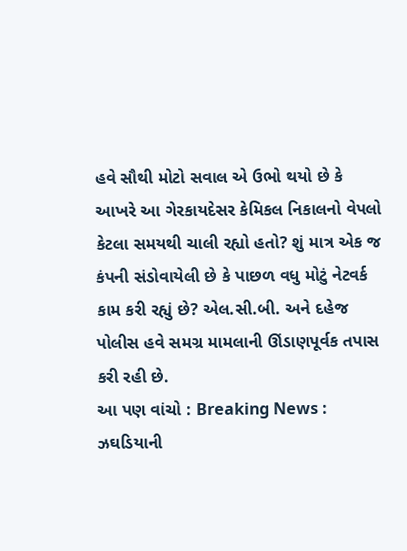હવે સૌથી મોટો સવાલ એ ઉભો થયો છે કે આખરે આ ગેરકાયદેસર કેમિકલ નિકાલનો વેપલો કેટલા સમયથી ચાલી રહ્યો હતો? શું માત્ર એક જ કંપની સંડોવાયેલી છે કે પાછળ વધુ મોટું નેટવર્ક કામ કરી રહ્યું છે? એલ.સી.બી. અને દહેજ પોલીસ હવે સમગ્ર મામલાની ઊંડાણપૂર્વક તપાસ કરી રહી છે.
આ પણ વાંચો : Breaking News : ઝઘડિયાની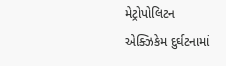મેટ્રોપોલિટન એક્ઝિકેમ દુર્ઘટનામાં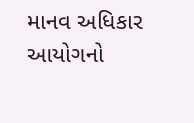માનવ અધિકાર આયોગનો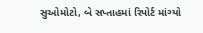સુઓમોટો, બે સપ્તાહમાં રિપોર્ટ માંગ્યો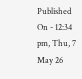Published On - 12:34 pm, Thu, 7 May 26